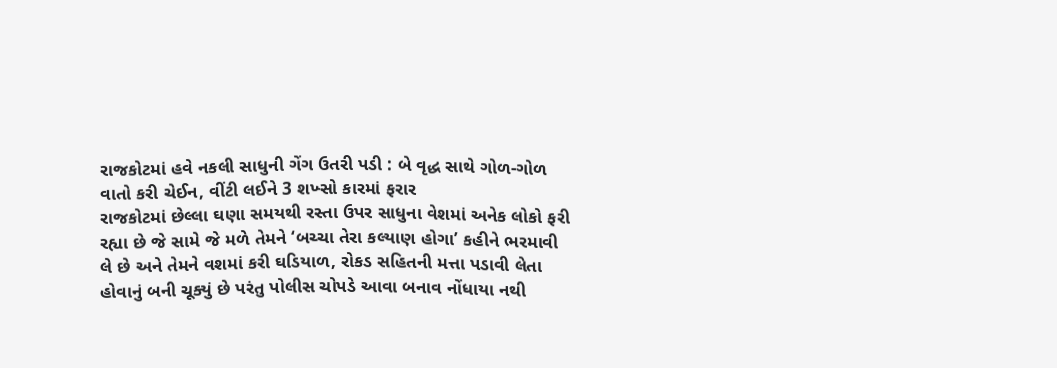રાજકોટમાં હવે નકલી સાધુની ગેંગ ઉતરી પડી : બે વૃદ્ધ સાથે ગોળ-ગોળ વાતો કરી ચેઈન, વીંટી લઈને 3 શખ્સો કારમાં ફરાર
રાજકોટમાં છેલ્લા ઘણા સમયથી રસ્તા ઉપર સાધુના વેશમાં અનેક લોકો ફરી રહ્યા છે જે સામે જે મળે તેમને ‘બચ્ચા તેરા કલ્યાણ હોગા’ કહીને ભરમાવી લે છે અને તેમને વશમાં કરી ઘડિયાળ, રોકડ સહિતની મત્તા પડાવી લેતા હોવાનું બની ચૂક્યું છે પરંતુ પોલીસ ચોપડે આવા બનાવ નોંધાયા નથી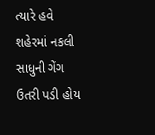ત્યારે હવે શહેરમાં નકલી સાધુની ગેંગ ઉતરી પડી હોય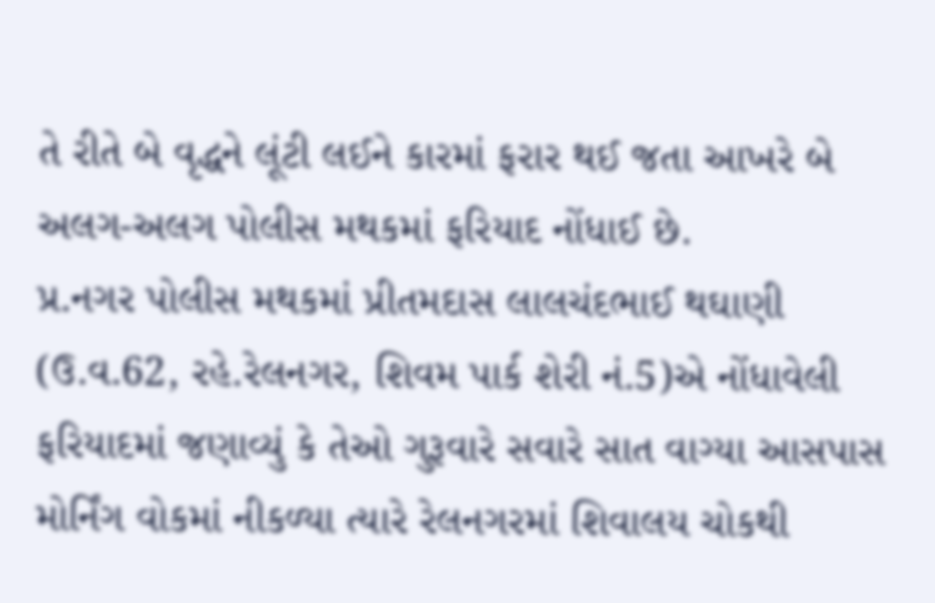તે રીતે બે વૃદ્ધને લૂંટી લઈને કારમાં ફરાર થઈ જતા આખરે બે અલગ-અલગ પોલીસ મથકમાં ફરિયાદ નોંધાઈ છે.
પ્ર.નગર પોલીસ મથકમાં પ્રીતમદાસ લાલચંદભાઈ થઘાણી (ઉ.વ.62, રહે.રેલનગર, શિવમ પાર્ક શેરી નં.5)એ નોંધાવેલી ફરિયાદમાં જણાવ્યું કે તેઓ ગુરૂવારે સવારે સાત વાગ્યા આસપાસ મોર્નિંગ વોકમાં નીકળ્યા ત્યારે રેલનગરમાં શિવાલય ચોકથી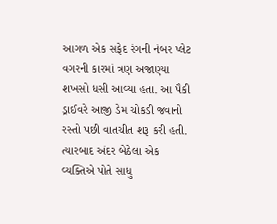આગળ એક સફેદ રંગની નંબર પ્લેટ વગરની કારમાં ત્રણ અજાણ્યા શખસો ધસી આવ્યા હતા. આ પૈકી ડ્રાઈવરે આજી ડેમ ચોકડી જવાનો રસ્તો પછી વાતચીત શરૂ કરી હતી. ત્યારબાદ અંદર બેઠેલા એક વ્યક્તિએ પોતે સાધુ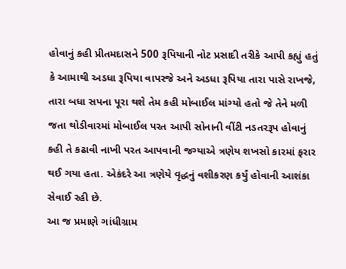હોવાનું કહી પ્રીતમદાસને 500 રૂપિયાની નોટ પ્રસાદી તરીકે આપી કહ્યું હતું કે આમાથી અડધા રૂપિયા વાપરજે અને અડધા રૂપિયા તારા પાસે રાખજે, તારા બધા સપના પૂરા થશે તેમ કહી મોબાઈલ માંગ્યો હતો જે તેને મળી જતા થોડીવારમાં મોબાઈલ પરત આપી સોનાની વીંટી નડતરરૂપ હોવાનું કહી તે કઢાવી નાખી પરત આપવાની જગ્યાએ ત્રણેય શખસો કારમાં ફરાર થઈ ગયા હતા. એકંદરે આ ત્રણેયે વૃદ્ધનું વશીકરણ કર્યું હોવાની આશંકા સેવાઈ રહી છે.
આ જ પ્રમાણે ગાંધીગ્રામ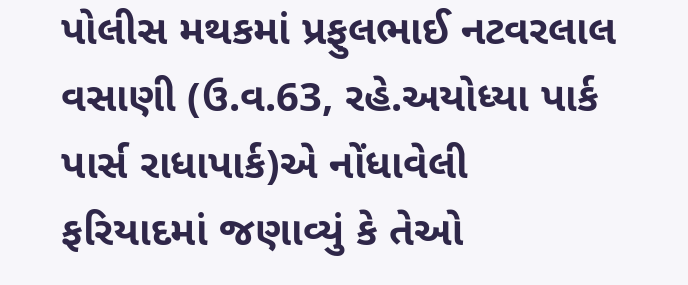પોલીસ મથકમાં પ્રફુલભાઈ નટવરલાલ વસાણી (ઉ.વ.63, રહે.અયોધ્યા પાર્ક પાર્સ રાધાપાર્ક)એ નોંધાવેલી ફરિયાદમાં જણાવ્યું કે તેઓ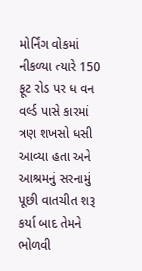મોર્નિંગ વોકમાં નીકળ્યા ત્યારે 150 ફૂટ રોડ પર ધ વન વર્લ્ડ પાસે કારમાં ત્રણ શખસો ધસી આવ્યા હતા અને આશ્રમનું સરનામું પૂછી વાતચીત શરૂ કર્યા બાદ તેમને ભોળવી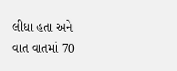લીધા હતા અને વાત વાતમાં 70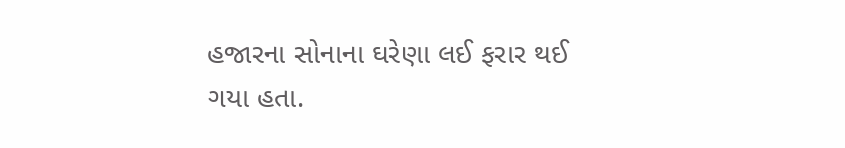હજારના સોનાના ઘરેણા લઈ ફરાર થઈ ગયા હતા.